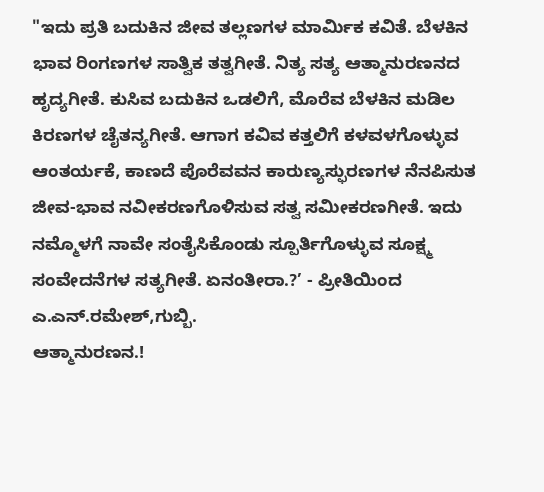"ಇದು ಪ್ರತಿ ಬದುಕಿನ ಜೀವ ತಲ್ಲಣಗಳ ಮಾರ್ಮಿಕ ಕವಿತೆ. ಬೆಳಕಿನ ಭಾವ ರಿಂಗಣಗಳ ಸಾತ್ವಿಕ ತತ್ವಗೀತೆ. ನಿತ್ಯ ಸತ್ಯ ಆತ್ಮಾನುರಣನದ ಹೃದ್ಯಗೀತೆ. ಕುಸಿವ ಬದುಕಿನ ಒಡಲಿಗೆ, ಮೊರೆವ ಬೆಳಕಿನ ಮಡಿಲ ಕಿರಣಗಳ ಚೈತನ್ಯಗೀತೆ. ಆಗಾಗ ಕವಿವ ಕತ್ತಲಿಗೆ ಕಳವಳಗೊಳ್ಳುವ ಆಂತರ್ಯಕೆ, ಕಾಣದೆ ಪೊರೆವವನ ಕಾರುಣ್ಯಸ್ಫುರಣಗಳ ನೆನಪಿಸುತ ಜೀವ-ಭಾವ ನವೀಕರಣಗೊಳಿಸುವ ಸತ್ವ ಸಮೀಕರಣಗೀತೆ. ಇದು ನಮ್ಮೊಳಗೆ ನಾವೇ ಸಂತೈಸಿಕೊಂಡು ಸ್ಪೂರ್ತಿಗೊಳ್ಳುವ ಸೂಕ್ಷ್ಮ ಸಂವೇದನೆಗಳ ಸತ್ಯಗೀತೆ. ಏನಂತೀರಾ.?’ - ಪ್ರೀತಿಯಿಂದ ಎ.ಎನ್.ರಮೇಶ್,ಗುಬ್ಬಿ.
ಆತ್ಮಾನುರಣನ.!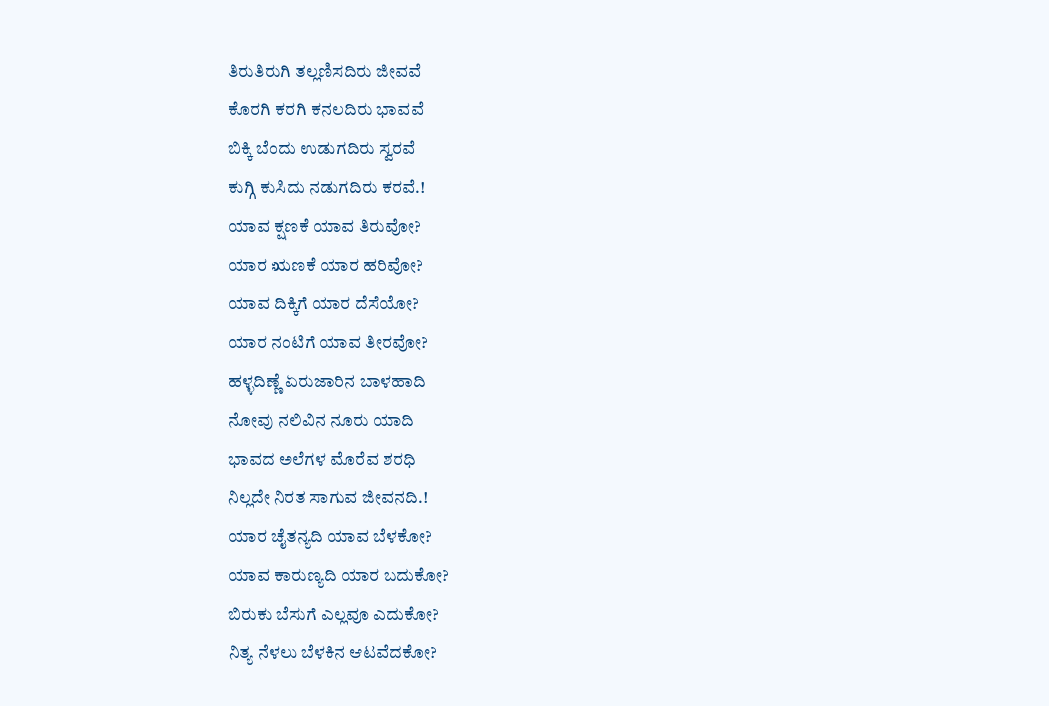ತಿರುತಿರುಗಿ ತಲ್ಲಣಿಸದಿರು ಜೀವವೆ
ಕೊರಗಿ ಕರಗಿ ಕನಲದಿರು ಭಾವವೆ
ಬಿಕ್ಕಿ ಬೆಂದು ಉಡುಗದಿರು ಸ್ವರವೆ
ಕುಗ್ಗಿ ಕುಸಿದು ನಡುಗದಿರು ಕರವೆ.!
ಯಾವ ಕ್ಷಣಕೆ ಯಾವ ತಿರುವೋ?
ಯಾರ ಋಣಕೆ ಯಾರ ಹರಿವೋ?
ಯಾವ ದಿಕ್ಕಿಗೆ ಯಾರ ದೆಸೆಯೋ?
ಯಾರ ನಂಟಿಗೆ ಯಾವ ತೀರವೋ?
ಹಳ್ಳದಿಣ್ಣೆ ಏರುಜಾರಿನ ಬಾಳಹಾದಿ
ನೋವು ನಲಿವಿನ ನೂರು ಯಾದಿ
ಭಾವದ ಅಲೆಗಳ ಮೊರೆವ ಶರಧಿ
ನಿಲ್ಲದೇ ನಿರತ ಸಾಗುವ ಜೀವನದಿ.!
ಯಾರ ಚೈತನ್ಯದಿ ಯಾವ ಬೆಳಕೋ?
ಯಾವ ಕಾರುಣ್ಯದಿ ಯಾರ ಬದುಕೋ?
ಬಿರುಕು ಬೆಸುಗೆ ಎಲ್ಲವೂ ಎದುಕೋ?
ನಿತ್ಯ ನೆಳಲು ಬೆಳಕಿನ ಆಟವೆದಕೋ?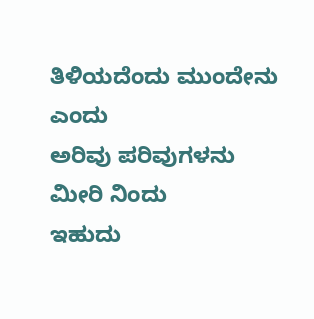ತಿಳಿಯದೆಂದು ಮುಂದೇನು ಎಂದು
ಅರಿವು ಪರಿವುಗಳನು ಮೀರಿ ನಿಂದು
ಇಹುದು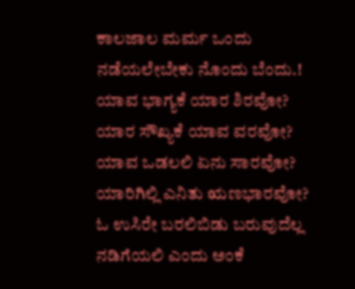ಕಾಲಜಾಲ ಮರ್ಮ ಒಂದು
ನಡೆಯಲೇಬೇಕು ನೊಂದು ಬೆಂದು.!
ಯಾವ ಭಾಗ್ಯಕೆ ಯಾರ ಶಿರವೋ?
ಯಾರ ಸೌಖ್ಯಕೆ ಯಾವ ವರವೋ?
ಯಾವ ಒಡಲಲಿ ಏನು ಸಾರವೋ?
ಯಾರಿಗಿಲ್ಲಿ ಎನಿತು ಋಣಭಾರವೋ?
ಓ ಉಸಿರೇ ಬರಲಿಬಿಡು ಬರುವುದೆಲ್ಲ
ನಡಿಗೆಯಲಿ ಎಂದು ಅಂಕೆ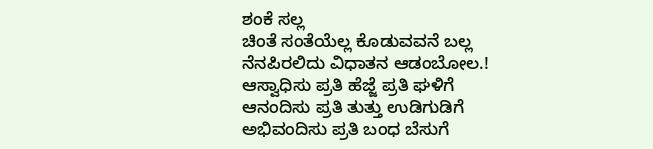ಶಂಕೆ ಸಲ್ಲ
ಚಿಂತೆ ಸಂತೆಯೆಲ್ಲ ಕೊಡುವವನೆ ಬಲ್ಲ
ನೆನಪಿರಲಿದು ವಿಧಾತನ ಆಡಂಬೋಲ.!
ಆಸ್ವಾಧಿಸು ಪ್ರತಿ ಹೆಜ್ಜೆ ಪ್ರತಿ ಘಳಿಗೆ
ಆನಂದಿಸು ಪ್ರತಿ ತುತ್ತು ಉಡಿಗುಡಿಗೆ
ಅಭಿವಂದಿಸು ಪ್ರತಿ ಬಂಧ ಬೆಸುಗೆ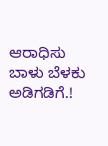ಆರಾಧಿಸು ಬಾಳು ಬೆಳಕು ಅಡಿಗಡಿಗೆ.!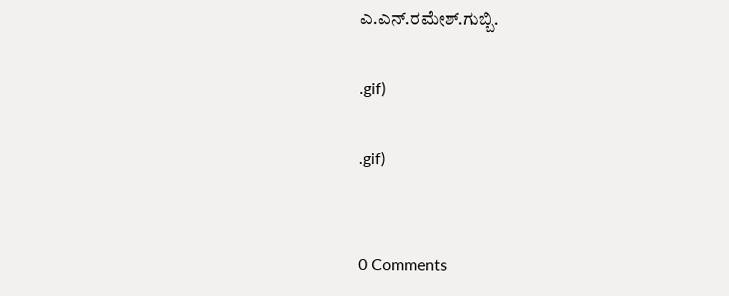ಎ.ಎನ್.ರಮೇಶ್.ಗುಬ್ಬಿ.

.gif)

.gif)


0 Comments